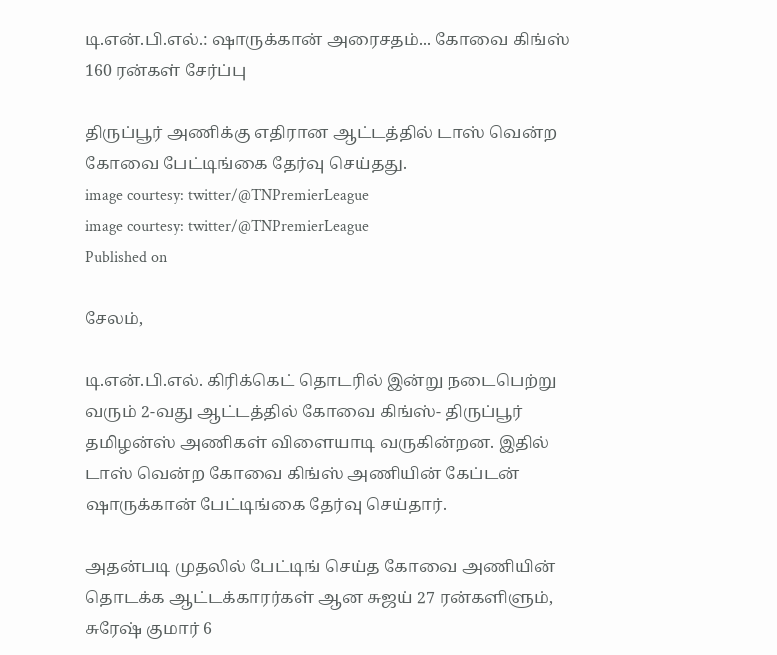டி.என்.பி.எல்.: ஷாருக்கான் அரைசதம்... கோவை கிங்ஸ் 160 ரன்கள் சேர்ப்பு

திருப்பூர் அணிக்கு எதிரான ஆட்டத்தில் டாஸ் வென்ற கோவை பேட்டிங்கை தேர்வு செய்தது.
image courtesy: twitter/@TNPremierLeague
image courtesy: twitter/@TNPremierLeague
Published on

சேலம்,

டி.என்.பி.எல். கிரிக்கெட் தொடரில் இன்று நடைபெற்று வரும் 2-வது ஆட்டத்தில் கோவை கிங்ஸ்- திருப்பூர் தமிழன்ஸ் அணிகள் விளையாடி வருகின்றன. இதில் டாஸ் வென்ற கோவை கிங்ஸ் அணியின் கேப்டன் ஷாருக்கான் பேட்டிங்கை தேர்வு செய்தார்.

அதன்படி முதலில் பேட்டிங் செய்த கோவை அணியின் தொடக்க ஆட்டக்காரர்கள் ஆன சுஜய் 27 ரன்களிளும், சுரேஷ் குமார் 6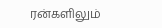ரன்களிலும்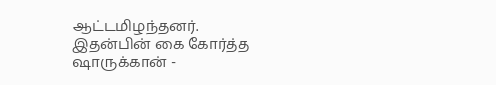ஆட்டமிழந்தனர். இதன்பின் கை கோர்த்த ஷாருக்கான் -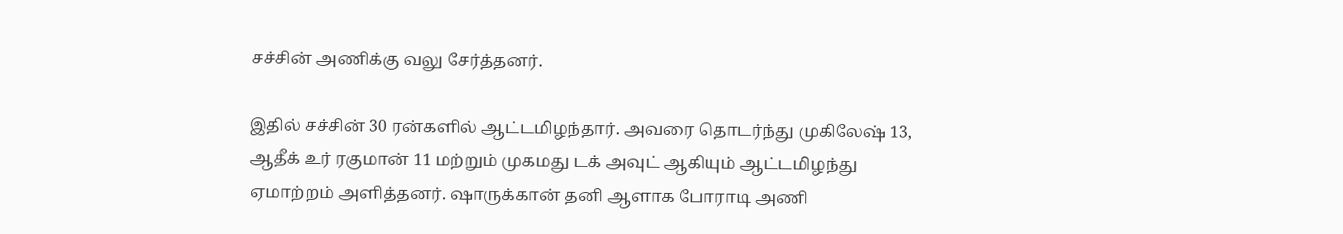சச்சின் அணிக்கு வலு சேர்த்தனர்.

இதில் சச்சின் 30 ரன்களில் ஆட்டமிழந்தார். அவரை தொடர்ந்து முகிலேஷ் 13, ஆதீக் உர் ரகுமான் 11 மற்றும் முகமது டக் அவுட் ஆகியும் ஆட்டமிழந்து ஏமாற்றம் அளித்தனர். ஷாருக்கான் தனி ஆளாக போராடி அணி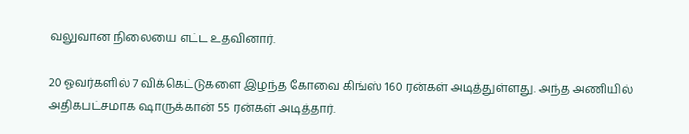வலுவான நிலையை எட்ட உதவினார்.

20 ஓவர்களில் 7 விக்கெட்டுகளை இழந்த கோவை கிங்ஸ் 160 ரன்கள் அடித்துள்ளது. அந்த அணியில் அதிகபட்சமாக ஷாருக்கான் 55 ரன்கள் அடித்தார்.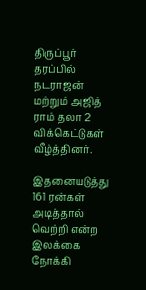திருப்பூர் தரப்பில் நடராஜன் மற்றும் அஜித் ராம் தலா 2 விக்கெட்டுகள் வீழ்த்தினர்.

இதனையடுத்து 161 ரன்கள் அடித்தால் வெற்றி என்ற இலக்கை நோக்கி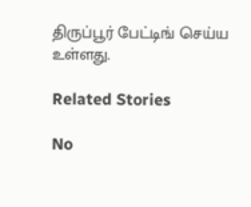திருப்பூர் பேட்டிங் செய்ய உள்ளது.

Related Stories

No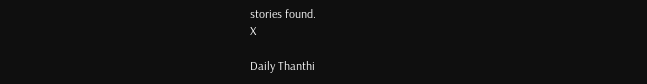stories found.
X

Daily Thanthi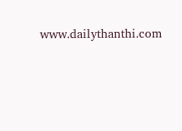www.dailythanthi.com